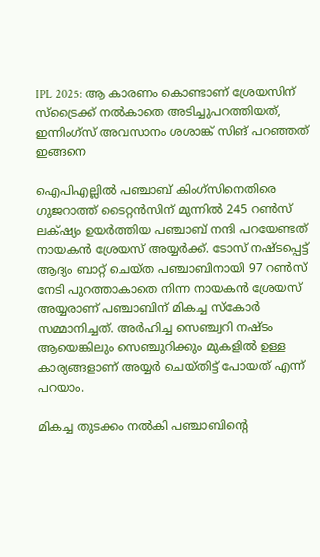IPL 2025: ആ കാരണം കൊണ്ടാണ് ശ്രേയസിന് സ്ട്രൈക്ക് നൽകാതെ അടിച്ചുപറത്തിയത്, ഇന്നിംഗ്സ് അവസാനം ശശാങ്ക് സിങ് പറഞ്ഞത് ഇങ്ങനെ

ഐപിഎല്ലിൽ പഞ്ചാബ് കിംഗ്സിനെതിരെ ഗുജറാത്ത് ടൈറ്റൻസിന് മുന്നിൽ 245 റൺസ് ലക്‌ഷ്യം ഉയർത്തിയ പഞ്ചാബ് നന്ദി പറയേണ്ടത് നായകൻ ശ്രേയസ് അയ്യർക്ക്. ടോസ് നഷ്ടപ്പെട്ട് ആദ്യം ബാറ്റ് ചെയ്ത പഞ്ചാബിനായി 97 റൺസ് നേടി പുറത്താകാതെ നിന്ന നായകൻ ശ്രേയസ് അയ്യരാണ് പഞ്ചാബിന് മികച്ച സ്കോർ സമ്മാനിച്ചത്. അർഹിച്ച സെഞ്ച്വറി നഷ്ടം ആയെങ്കിലും സെഞ്ചുറിക്കും മുകളിൽ ഉള്ള കാര്യങ്ങളാണ് അയ്യർ ചെയ്തിട്ട് പോയത് എന്ന് പറയാം.

മികച്ച തുടക്കം നൽകി പഞ്ചാബിന്റെ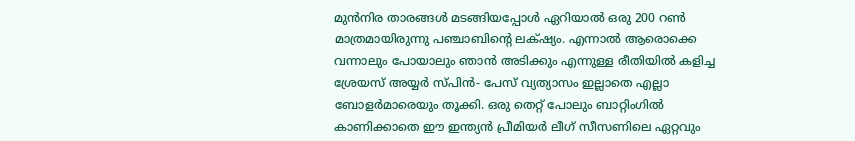മുൻനിര താരങ്ങൾ മടങ്ങിയപ്പോൾ ഏറിയാൽ ഒരു 200 റൺ മാത്രമായിരുന്നു പഞ്ചാബിന്റെ ലക്‌ഷ്യം. എന്നാൽ ആരൊക്കെ വന്നാലും പോയാലും ഞാൻ അടിക്കും എന്നുള്ള രീതിയിൽ കളിച്ച ശ്രേയസ് അയ്യർ സ്പിൻ- പേസ് വ്യത്യാസം ഇല്ലാതെ എല്ലാ ബോളർമാരെയും തൂക്കി. ഒരു തെറ്റ് പോലും ബാറ്റിംഗിൽ കാണിക്കാതെ ഈ ഇന്ത്യൻ പ്രീമിയർ ലീഗ് സീസണിലെ ഏറ്റവും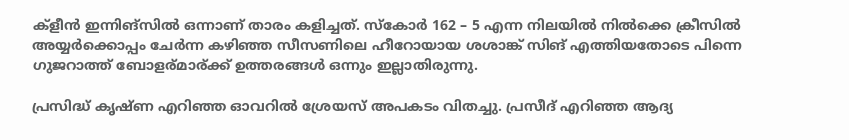ക്ളീൻ ഇന്നിങ്സിൽ ഒന്നാണ് താരം കളിച്ചത്. സ്കോർ 162 – 5 എന്ന നിലയിൽ നിൽക്കെ ക്രീസിൽ അയ്യർക്കൊപ്പം ചേർന്ന കഴിഞ്ഞ സീസണിലെ ഹീറോയായ ശശാങ്ക് സിങ് എത്തിയതോടെ പിന്നെ ഗുജറാത്ത് ബോളര്മാര്ക്ക് ഉത്തരങ്ങൾ ഒന്നും ഇല്ലാതിരുന്നു.

പ്രസിദ്ധ് കൃഷ്ണ എറിഞ്ഞ ഓവറിൽ ശ്രേയസ് അപകടം വിതച്ചു. പ്രസീദ് എറിഞ്ഞ ആദ്യ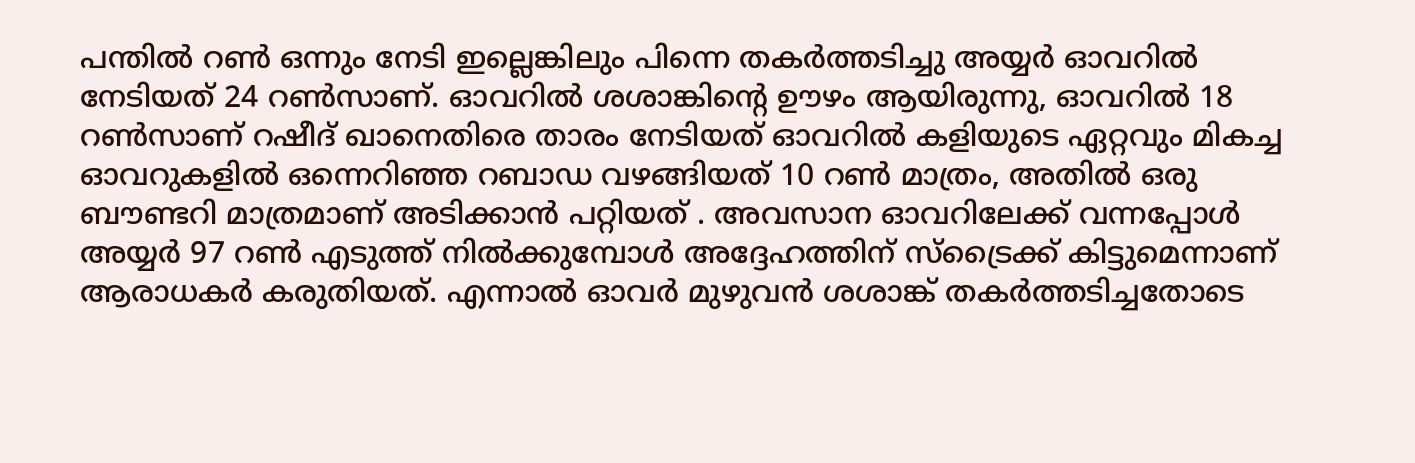പന്തിൽ റൺ ഒന്നും നേടി ഇല്ലെങ്കിലും പിന്നെ തകർത്തടിച്ചു അയ്യർ ഓവറിൽ നേടിയത് 24 റൺസാണ്. ഓവറിൽ ശശാങ്കിന്റെ ഊഴം ആയിരുന്നു, ഓവറിൽ 18 റൺസാണ് റഷീദ് ഖാനെതിരെ താരം നേടിയത് ഓവറിൽ കളിയുടെ ഏറ്റവും മികച്ച ഓവറുകളിൽ ഒന്നെറിഞ്ഞ റബാഡ വഴങ്ങിയത് 10 റൺ മാത്രം, അതിൽ ഒരു ബൗണ്ടറി മാത്രമാണ് അടിക്കാൻ പറ്റിയത് . അവസാന ഓവറിലേക്ക് വന്നപ്പോൾ അയ്യർ 97 റൺ എടുത്ത് നിൽക്കുമ്പോൾ അദ്ദേഹത്തിന് സ്ട്രൈക്ക് കിട്ടുമെന്നാണ് ആരാധകർ കരുതിയത്. എന്നാൽ ഓവർ മുഴുവൻ ശശാങ്ക് തകർത്തടിച്ചതോടെ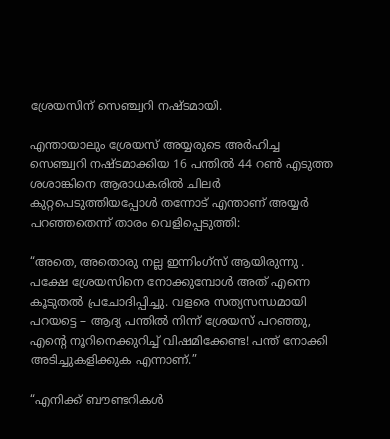ശ്രേയസിന് സെഞ്ച്വറി നഷ്ടമായി.

എന്തായാലും ശ്രേയസ് അയ്യരുടെ അർഹിച്ച സെഞ്ച്വറി നഷ്ടമാക്കിയ 16 പന്തിൽ 44 റൺ എടുത്ത ശശാങ്കിനെ ആരാധകരിൽ ചിലർ കുറ്റപെടുത്തിയപ്പോൾ തന്നോട് എന്താണ് അയ്യർ പറഞ്ഞതെന്ന് താരം വെളിപ്പെടുത്തി:

“അതെ, അതൊരു നല്ല ഇന്നിംഗ്സ് ആയിരുന്നു . പക്ഷേ ശ്രേയസിനെ നോക്കുമ്പോൾ അത് എന്നെ കൂടുതൽ പ്രചോദിപ്പിച്ചു. വളരെ സത്യസന്ധമായി പറയട്ടെ – ആദ്യ പന്തിൽ നിന്ന് ശ്രേയസ് പറഞ്ഞു, എന്റെ നൂറിനെക്കുറിച്ച് വിഷമിക്കേണ്ട! പന്ത് നോക്കി അടിച്ചുകളിക്കുക എന്നാണ്.”

“എനിക്ക് ബൗണ്ടറികൾ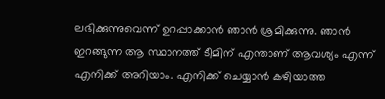ലഭിക്കുന്നുവെന്ന് ഉറപ്പാക്കാൻ ഞാൻ ശ്രമിക്കുന്നു. ഞാൻ ഇറങ്ങുന്ന ആ സ്ഥാനത്ത് ടീമിന് എന്താണ് ആവശ്യം എന്ന് എനിക്ക് അറിയാം. എനിക്ക് ചെയ്യാൻ കഴിയാത്ത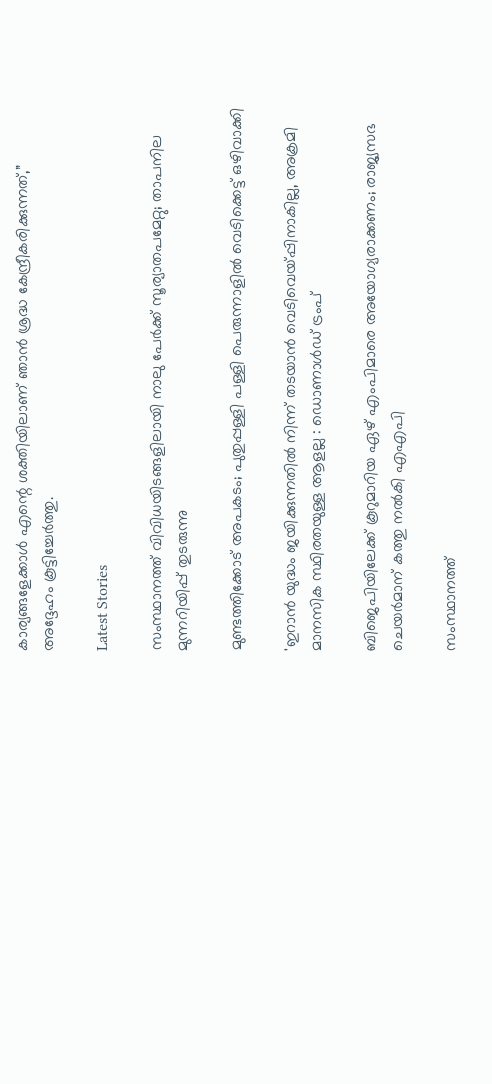കാര്യങ്ങളേക്കാൾ എന്റെ ശക്തിയിലാണ് ഞാൻ ശ്രദ്ധ കേന്ദ്രീകരിക്കുന്നത്,” അദ്ദേഹം കൂട്ടിച്ചേർത്തു.

Latest Stories

സംസ്ഥാനത്ത് വിവിധയിടങ്ങളിലായി നാലു പേർക്ക് സൂര്യാതപമേറ്റു; താപനില മുന്നറിയിപ്പ് തുടരുന്നു

മുണ്ടത്തിക്കോട് അപകടം; പുതുപ്പള്ളി പള്ളി പെരുന്നാളിൽ വെടിക്കെട്ട് ഒഴിവാക്കി

'ഇറാൻ യുദ്ധം ജയിക്കുന്നതിൽ നിന്ന് തടയാൻ വെടിവെയ്പ്പിനാകില്ല, അക്രമി മാനസിക സ്ഥിരതയുള്ള ആളല്ല : ഡൊണാൾഡ് ട്രംപ്

ബിജെപിയിലേക്ക് കൂറുമാറിയ ഏഴ് എംപിമാരെ അയോഗ്യരാക്കണം; രാജ്യസഭ ചെയർമാന് കത്തു നൽകി എഎപി

സംസ്ഥാനത്ത്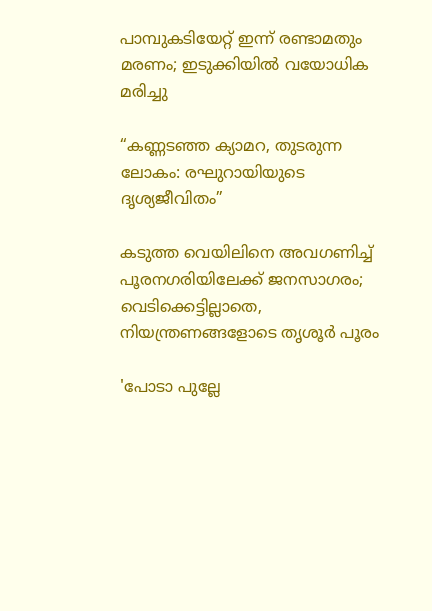പാമ്പുകടിയേറ്റ് ഇന്ന് രണ്ടാമതും മരണം; ഇടുക്കിയിൽ വയോധിക മരിച്ചു

“കണ്ണടഞ്ഞ ക്യാമറ, തുടരുന്ന ലോകം: രഘുറായിയുടെ ദൃശ്യജീവിതം”

കടുത്ത വെയിലിനെ അവഗണിച്ച് പൂരനഗരിയിലേക്ക് ജനസാഗരം; വെടിക്കെട്ടില്ലാതെ, നിയന്ത്രണങ്ങളോടെ തൃശൂർ പൂരം

'പോടാ പുല്ലേ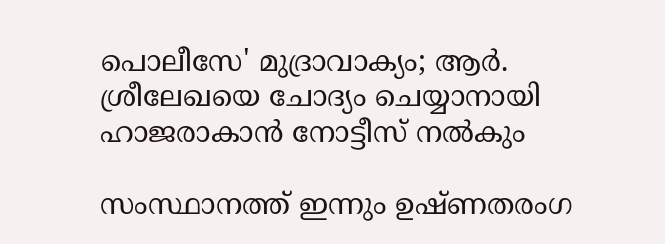പൊലീസേ' മുദ്രാവാക്യം; ആർ. ശ്രീലേഖയെ ചോദ്യം ചെയ്യാനായി ഹാജരാകാൻ നോട്ടീസ് നൽകും

സംസ്ഥാനത്ത് ഇന്നും ഉഷ്ണതരംഗ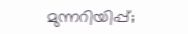മുന്നറിയിപ്പ്;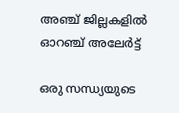അഞ്ച് ജില്ലകളിൽ ഓറഞ്ച് അലേർട്ട്

ഒരു സന്ധ്യയുടെ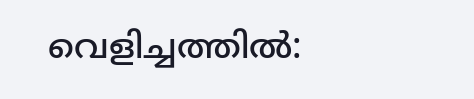വെളിച്ചത്തിൽ: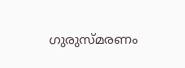ഗുരുസ്മരണം